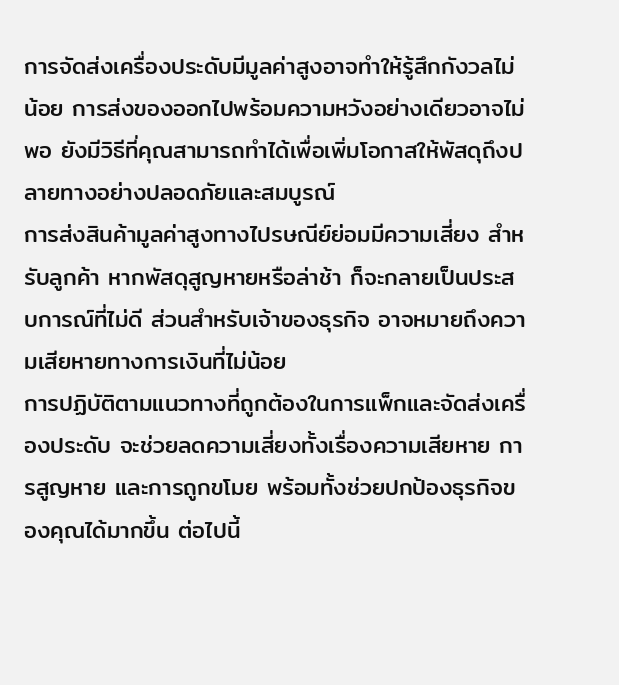การจัดส่งเครื่องประดับมีมูลค่าสูงอาจทำให้รู้สึกกังวลไม่น้อย การส่งของออกไปพร้อมความหวังอย่างเดียวอาจไม่พอ ยังมีวิธีที่คุณสามารถทำได้เพื่อเพิ่มโอกาสให้พัสดุถึงปลายทางอย่างปลอดภัยและสมบูรณ์
การส่งสินค้ามูลค่าสูงทางไปรษณีย์ย่อมมีความเสี่ยง สำหรับลูกค้า หากพัสดุสูญหายหรือล่าช้า ก็จะกลายเป็นประสบการณ์ที่ไม่ดี ส่วนสำหรับเจ้าของธุรกิจ อาจหมายถึงความเสียหายทางการเงินที่ไม่น้อย
การปฏิบัติตามแนวทางที่ถูกต้องในการแพ็กและจัดส่งเครื่องประดับ จะช่วยลดความเสี่ยงทั้งเรื่องความเสียหาย การสูญหาย และการถูกขโมย พร้อมทั้งช่วยปกป้องธุรกิจของคุณได้มากขึ้น ต่อไปนี้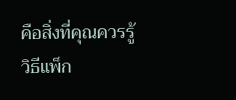คือสิ่งที่คุณควรรู้
วิธีแพ็ก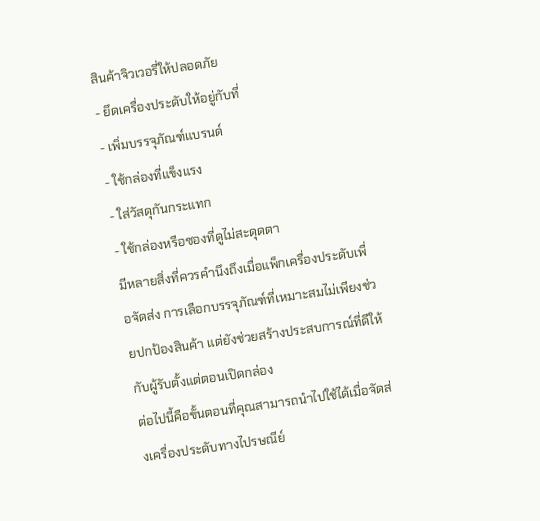สินค้าจิวเวอรี่ให้ปลอดภัย
- ยึดเครื่องประดับให้อยู่กับที่
- เพิ่มบรรจุภัณฑ์แบรนด์
- ใช้กล่องที่แข็งแรง
- ใส่วัสดุกันกระแทก
- ใช้กล่องหรือซองที่ดูไม่สะดุดตา
มีหลายสิ่งที่ควรคำนึงถึงเมื่อแพ็กเครื่องประดับเพื่อจัดส่ง การเลือกบรรจุภัณฑ์ที่เหมาะสมไม่เพียงช่วยปกป้องสินค้า แต่ยังช่วยสร้างประสบการณ์ที่ดีให้กับผู้รับตั้งแต่ตอนเปิดกล่อง
ต่อไปนี้คือขั้นตอนที่คุณสามารถนำไปใช้ได้เมื่อจัดส่งเครื่องประดับทางไปรษณีย์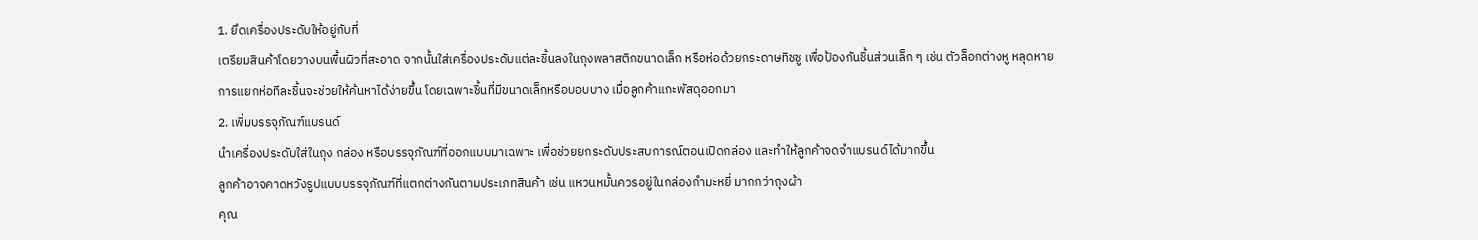1. ยึดเครื่องประดับให้อยู่กับที่
เตรียมสินค้าโดยวางบนพื้นผิวที่สะอาด จากนั้นใส่เครื่องประดับแต่ละชิ้นลงในถุงพลาสติกขนาดเล็ก หรือห่อด้วยกระดาษทิชชู เพื่อป้องกันชิ้นส่วนเล็ก ๆ เช่น ตัวล็อกต่างหู หลุดหาย
การแยกห่อทีละชิ้นจะช่วยให้ค้นหาได้ง่ายขึ้น โดยเฉพาะชิ้นที่มีขนาดเล็กหรือบอบบาง เมื่อลูกค้าแกะพัสดุออกมา
2. เพิ่มบรรจุภัณฑ์แบรนด์
นำเครื่องประดับใส่ในถุง กล่อง หรือบรรจุภัณฑ์ที่ออกแบบมาเฉพาะ เพื่อช่วยยกระดับประสบการณ์ตอนเปิดกล่อง และทำให้ลูกค้าจดจำแบรนด์ได้มากขึ้น
ลูกค้าอาจคาดหวังรูปแบบบรรจุภัณฑ์ที่แตกต่างกันตามประเภทสินค้า เช่น แหวนหมั้นควรอยู่ในกล่องกำมะหยี่ มากกว่าถุงผ้า
คุณ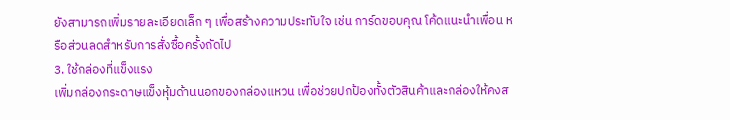ยังสามารถเพิ่มรายละเอียดเล็ก ๆ เพื่อสร้างความประทับใจ เช่น การ์ดขอบคุณ โค้ดแนะนำเพื่อน หรือส่วนลดสำหรับการสั่งซื้อครั้งถัดไป
3. ใช้กล่องที่แข็งแรง
เพิ่มกล่องกระดาษแข็งหุ้มด้านนอกของกล่องแหวน เพื่อช่วยปกป้องทั้งตัวสินค้าและกล่องให้คงส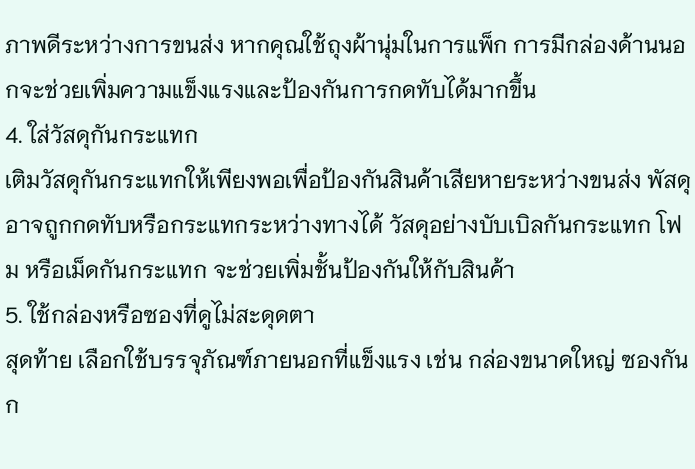ภาพดีระหว่างการขนส่ง หากคุณใช้ถุงผ้านุ่มในการแพ็ก การมีกล่องด้านนอกจะช่วยเพิ่มความแข็งแรงและป้องกันการกดทับได้มากขึ้น
4. ใส่วัสดุกันกระแทก
เติมวัสดุกันกระแทกให้เพียงพอเพื่อป้องกันสินค้าเสียหายระหว่างขนส่ง พัสดุอาจถูกกดทับหรือกระแทกระหว่างทางได้ วัสดุอย่างบับเบิลกันกระแทก โฟม หรือเม็ดกันกระแทก จะช่วยเพิ่มชั้นป้องกันให้กับสินค้า
5. ใช้กล่องหรือซองที่ดูไม่สะดุดตา
สุดท้าย เลือกใช้บรรจุภัณฑ์ภายนอกที่แข็งแรง เช่น กล่องขนาดใหญ่ ซองกันก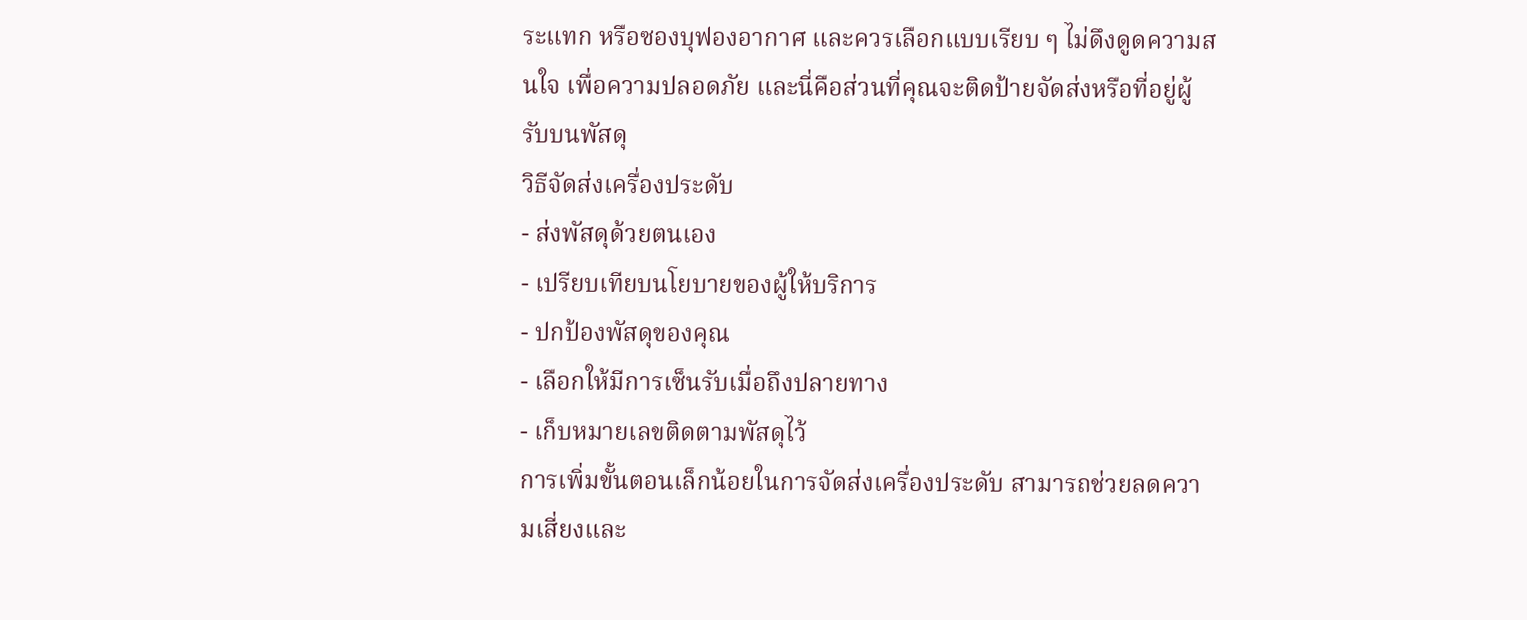ระแทก หรือซองบุฟองอากาศ และควรเลือกแบบเรียบ ๆ ไม่ดึงดูดความสนใจ เพื่อความปลอดภัย และนี่คือส่วนที่คุณจะติดป้ายจัดส่งหรือที่อยู่ผู้รับบนพัสดุ
วิธีจัดส่งเครื่องประดับ
- ส่งพัสดุด้วยตนเอง
- เปรียบเทียบนโยบายของผู้ให้บริการ
- ปกป้องพัสดุของคุณ
- เลือกให้มีการเซ็นรับเมื่อถึงปลายทาง
- เก็บหมายเลขติดตามพัสดุไว้
การเพิ่มขั้นตอนเล็กน้อยในการจัดส่งเครื่องประดับ สามารถช่วยลดความเสี่ยงและ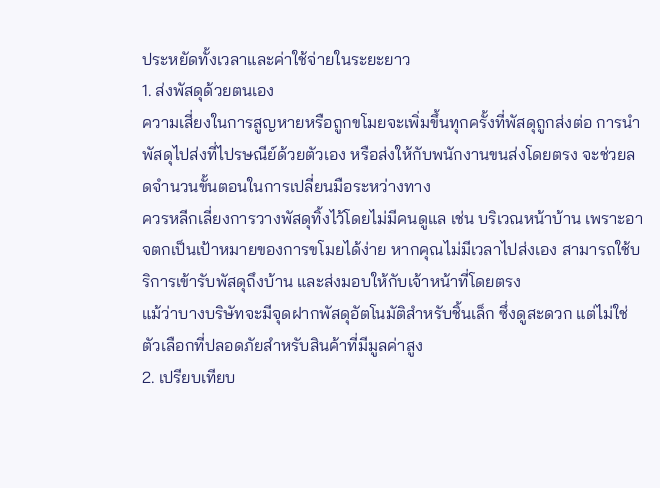ประหยัดทั้งเวลาและค่าใช้จ่ายในระยะยาว
1. ส่งพัสดุด้วยตนเอง
ความเสี่ยงในการสูญหายหรือถูกขโมยจะเพิ่มขึ้นทุกครั้งที่พัสดุถูกส่งต่อ การนำพัสดุไปส่งที่ไปรษณีย์ด้วยตัวเอง หรือส่งให้กับพนักงานขนส่งโดยตรง จะช่วยลดจำนวนขั้นตอนในการเปลี่ยนมือระหว่างทาง
ควรหลีกเลี่ยงการวางพัสดุทิ้งไว้โดยไม่มีคนดูแล เช่น บริเวณหน้าบ้าน เพราะอาจตกเป็นเป้าหมายของการขโมยได้ง่าย หากคุณไม่มีเวลาไปส่งเอง สามารถใช้บริการเข้ารับพัสดุถึงบ้าน และส่งมอบให้กับเจ้าหน้าที่โดยตรง
แม้ว่าบางบริษัทจะมีจุดฝากพัสดุอัตโนมัติสำหรับชิ้นเล็ก ซึ่งดูสะดวก แต่ไม่ใช่ตัวเลือกที่ปลอดภัยสำหรับสินค้าที่มีมูลค่าสูง
2. เปรียบเทียบ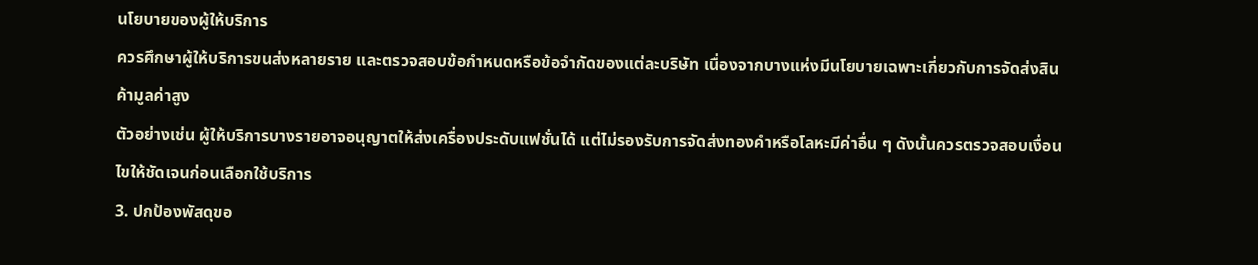นโยบายของผู้ให้บริการ
ควรศึกษาผู้ให้บริการขนส่งหลายราย และตรวจสอบข้อกำหนดหรือข้อจำกัดของแต่ละบริษัท เนื่องจากบางแห่งมีนโยบายเฉพาะเกี่ยวกับการจัดส่งสินค้ามูลค่าสูง
ตัวอย่างเช่น ผู้ให้บริการบางรายอาจอนุญาตให้ส่งเครื่องประดับแฟชั่นได้ แต่ไม่รองรับการจัดส่งทองคำหรือโลหะมีค่าอื่น ๆ ดังนั้นควรตรวจสอบเงื่อนไขให้ชัดเจนก่อนเลือกใช้บริการ
3. ปกป้องพัสดุขอ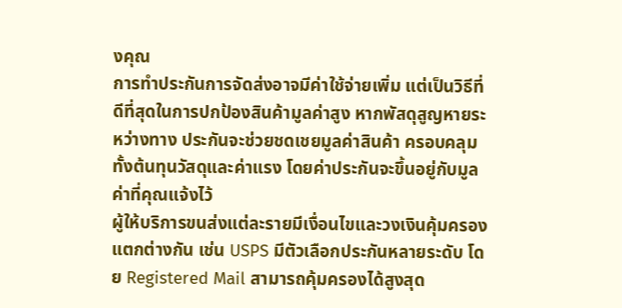งคุณ
การทำประกันการจัดส่งอาจมีค่าใช้จ่ายเพิ่ม แต่เป็นวิธีที่ดีที่สุดในการปกป้องสินค้ามูลค่าสูง หากพัสดุสูญหายระหว่างทาง ประกันจะช่วยชดเชยมูลค่าสินค้า ครอบคลุมทั้งต้นทุนวัสดุและค่าแรง โดยค่าประกันจะขึ้นอยู่กับมูลค่าที่คุณแจ้งไว้
ผู้ให้บริการขนส่งแต่ละรายมีเงื่อนไขและวงเงินคุ้มครองแตกต่างกัน เช่น USPS มีตัวเลือกประกันหลายระดับ โดย Registered Mail สามารถคุ้มครองได้สูงสุด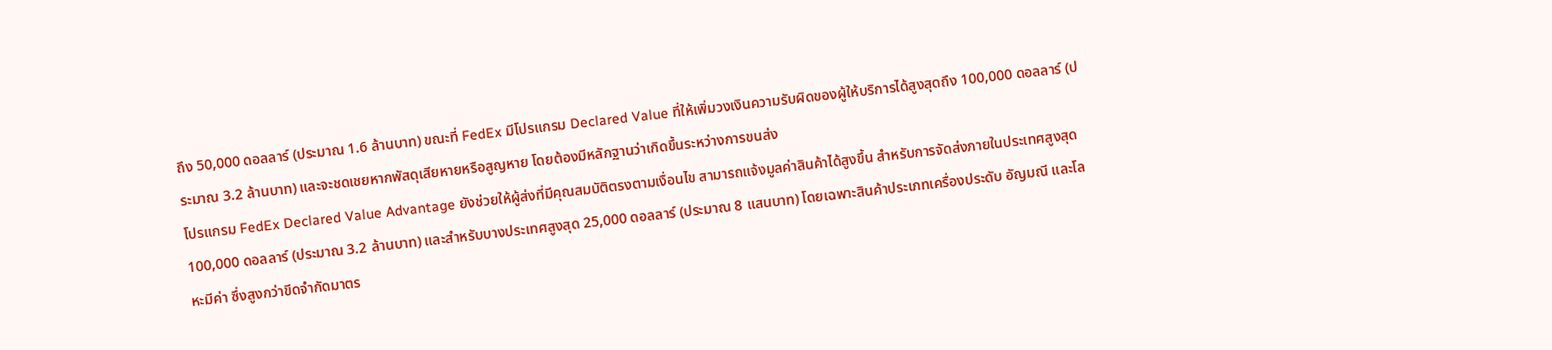ถึง 50,000 ดอลลาร์ (ประมาณ 1.6 ล้านบาท) ขณะที่ FedEx มีโปรแกรม Declared Value ที่ให้เพิ่มวงเงินความรับผิดของผู้ให้บริการได้สูงสุดถึง 100,000 ดอลลาร์ (ประมาณ 3.2 ล้านบาท) และจะชดเชยหากพัสดุเสียหายหรือสูญหาย โดยต้องมีหลักฐานว่าเกิดขึ้นระหว่างการขนส่ง
โปรแกรม FedEx Declared Value Advantage ยังช่วยให้ผู้ส่งที่มีคุณสมบัติตรงตามเงื่อนไข สามารถแจ้งมูลค่าสินค้าได้สูงขึ้น สำหรับการจัดส่งภายในประเทศสูงสุด 100,000 ดอลลาร์ (ประมาณ 3.2 ล้านบาท) และสำหรับบางประเทศสูงสุด 25,000 ดอลลาร์ (ประมาณ 8 แสนบาท) โดยเฉพาะสินค้าประเภทเครื่องประดับ อัญมณี และโลหะมีค่า ซึ่งสูงกว่าขีดจำกัดมาตร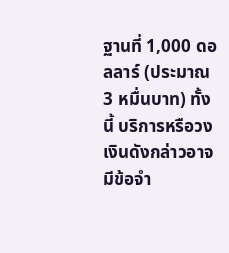ฐานที่ 1,000 ดอลลาร์ (ประมาณ 3 หมื่นบาท) ทั้งนี้ บริการหรือวงเงินดังกล่าวอาจมีข้อจำ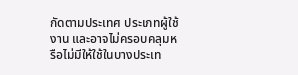กัดตามประเทศ ประเภทผู้ใช้งาน และอาจไม่ครอบคลุมหรือไม่มีให้ใช้ในบางประเท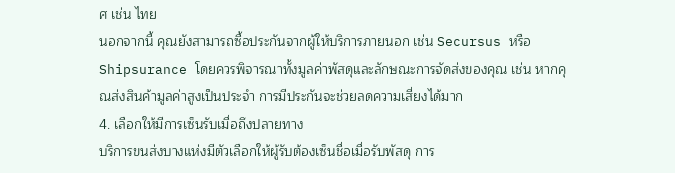ศ เช่น ไทย
นอกจากนี้ คุณยังสามารถซื้อประกันจากผู้ให้บริการภายนอก เช่น Secursus หรือ Shipsurance โดยควรพิจารณาทั้งมูลค่าพัสดุและลักษณะการจัดส่งของคุณ เช่น หากคุณส่งสินค้ามูลค่าสูงเป็นประจำ การมีประกันจะช่วยลดความเสี่ยงได้มาก
4. เลือกให้มีการเซ็นรับเมื่อถึงปลายทาง
บริการขนส่งบางแห่งมีตัวเลือกให้ผู้รับต้องเซ็นชื่อเมื่อรับพัสดุ การ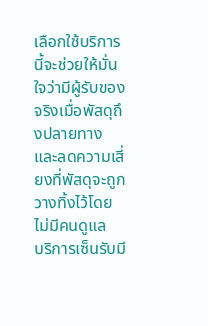เลือกใช้บริการนี้จะช่วยให้มั่นใจว่ามีผู้รับของจริงเมื่อพัสดุถึงปลายทาง และลดความเสี่ยงที่พัสดุจะถูกวางทิ้งไว้โดยไม่มีคนดูแล
บริการเซ็นรับมี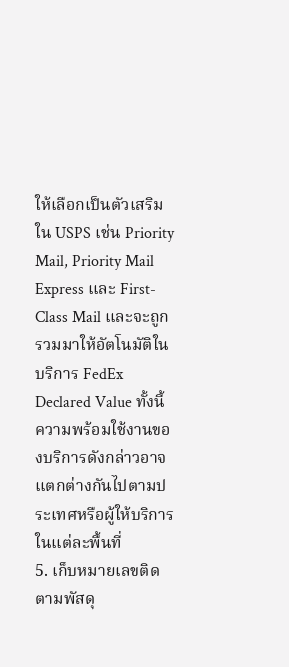ให้เลือกเป็นตัวเสริมใน USPS เช่น Priority Mail, Priority Mail Express และ First-Class Mail และจะถูกรวมมาให้อัตโนมัติในบริการ FedEx Declared Value ทั้งนี้ ความพร้อมใช้งานของบริการดังกล่าวอาจแตกต่างกันไปตามประเทศหรือผู้ให้บริการในแต่ละพื้นที่
5. เก็บหมายเลขติดตามพัสดุ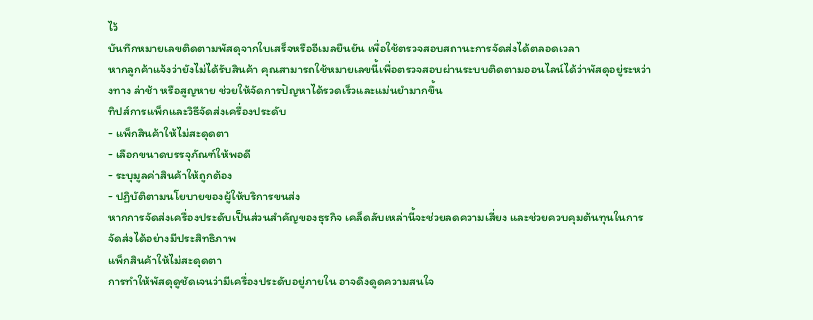ไว้
บันทึกหมายเลขติดตามพัสดุจากใบเสร็จหรืออีเมลยืนยัน เพื่อใช้ตรวจสอบสถานะการจัดส่งได้ตลอดเวลา
หากลูกค้าแจ้งว่ายังไม่ได้รับสินค้า คุณสามารถใช้หมายเลขนี้เพื่อตรวจสอบผ่านระบบติดตามออนไลน์ได้ว่าพัสดุอยู่ระหว่างทาง ล่าช้า หรือสูญหาย ช่วยให้จัดการปัญหาได้รวดเร็วและแม่นยำมากขึ้น
ทิปส์การแพ็กและวิธีจัดส่งเครื่องประดับ
- แพ็กสินค้าให้ไม่สะดุดตา
- เลือกขนาดบรรจุภัณฑ์ให้พอดี
- ระบุมูลค่าสินค้าให้ถูกต้อง
- ปฏิบัติตามนโยบายของผู้ให้บริการขนส่ง
หากการจัดส่งเครื่องประดับเป็นส่วนสำคัญของธุรกิจ เคล็ดลับเหล่านี้จะช่วยลดความเสี่ยง และช่วยควบคุมต้นทุนในการจัดส่งได้อย่างมีประสิทธิภาพ
แพ็กสินค้าให้ไม่สะดุดตา
การทำให้พัสดุดูชัดเจนว่ามีเครื่องประดับอยู่ภายใน อาจดึงดูดความสนใจ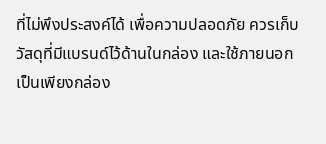ที่ไม่พึงประสงค์ได้ เพื่อความปลอดภัย ควรเก็บวัสดุที่มีแบรนด์ไว้ด้านในกล่อง และใช้ภายนอกเป็นเพียงกล่อง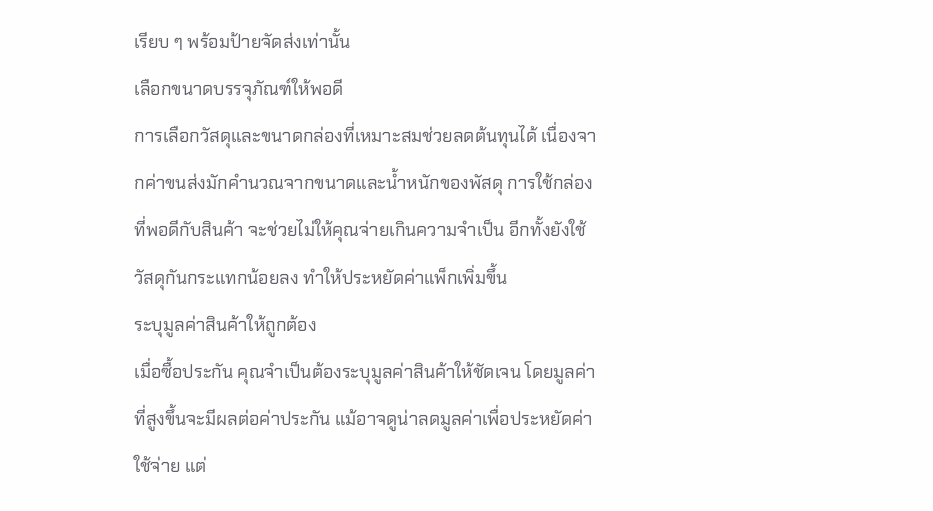เรียบ ๆ พร้อมป้ายจัดส่งเท่านั้น
เลือกขนาดบรรจุภัณฑ์ให้พอดี
การเลือกวัสดุและขนาดกล่องที่เหมาะสมช่วยลดต้นทุนได้ เนื่องจากค่าขนส่งมักคำนวณจากขนาดและน้ำหนักของพัสดุ การใช้กล่องที่พอดีกับสินค้า จะช่วยไม่ให้คุณจ่ายเกินความจำเป็น อีกทั้งยังใช้วัสดุกันกระแทกน้อยลง ทำให้ประหยัดค่าแพ็กเพิ่มขึ้น
ระบุมูลค่าสินค้าให้ถูกต้อง
เมื่อซื้อประกัน คุณจำเป็นต้องระบุมูลค่าสินค้าให้ชัดเจน โดยมูลค่าที่สูงขึ้นจะมีผลต่อค่าประกัน แม้อาจดูน่าลดมูลค่าเพื่อประหยัดค่าใช้จ่าย แต่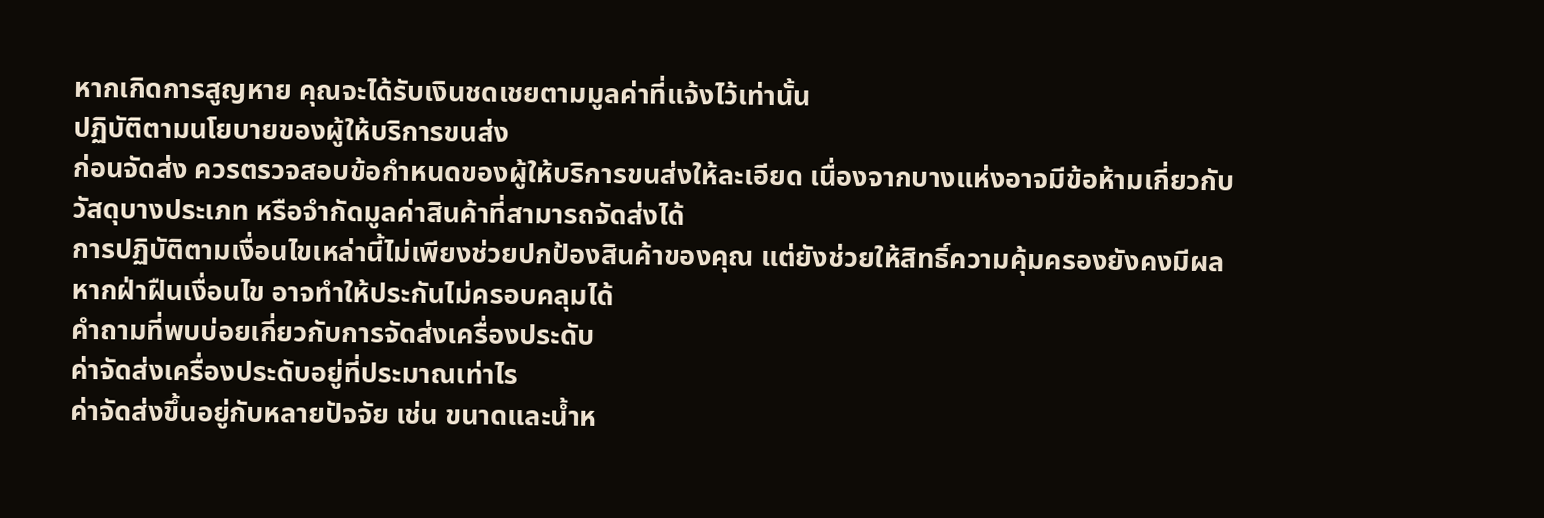หากเกิดการสูญหาย คุณจะได้รับเงินชดเชยตามมูลค่าที่แจ้งไว้เท่านั้น
ปฏิบัติตามนโยบายของผู้ให้บริการขนส่ง
ก่อนจัดส่ง ควรตรวจสอบข้อกำหนดของผู้ให้บริการขนส่งให้ละเอียด เนื่องจากบางแห่งอาจมีข้อห้ามเกี่ยวกับวัสดุบางประเภท หรือจำกัดมูลค่าสินค้าที่สามารถจัดส่งได้
การปฏิบัติตามเงื่อนไขเหล่านี้ไม่เพียงช่วยปกป้องสินค้าของคุณ แต่ยังช่วยให้สิทธิ์ความคุ้มครองยังคงมีผล หากฝ่าฝืนเงื่อนไข อาจทำให้ประกันไม่ครอบคลุมได้
คำถามที่พบบ่อยเกี่ยวกับการจัดส่งเครื่องประดับ
ค่าจัดส่งเครื่องประดับอยู่ที่ประมาณเท่าไร
ค่าจัดส่งขึ้นอยู่กับหลายปัจจัย เช่น ขนาดและน้ำห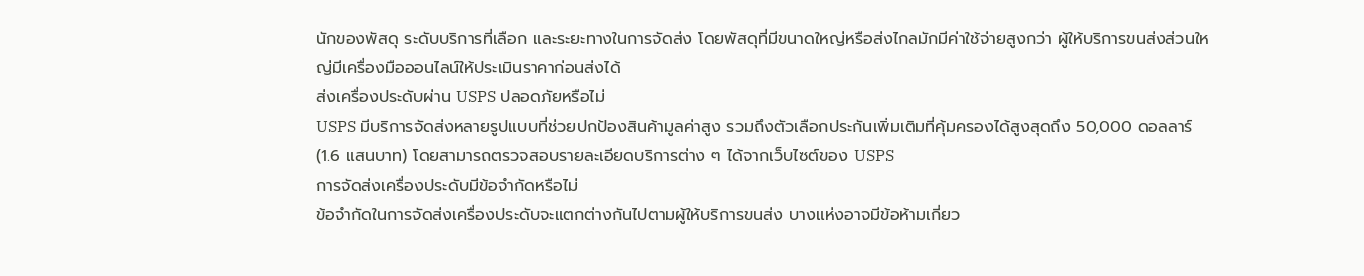นักของพัสดุ ระดับบริการที่เลือก และระยะทางในการจัดส่ง โดยพัสดุที่มีขนาดใหญ่หรือส่งไกลมักมีค่าใช้จ่ายสูงกว่า ผู้ให้บริการขนส่งส่วนใหญ่มีเครื่องมือออนไลน์ให้ประเมินราคาก่อนส่งได้
ส่งเครื่องประดับผ่าน USPS ปลอดภัยหรือไม่
USPS มีบริการจัดส่งหลายรูปแบบที่ช่วยปกป้องสินค้ามูลค่าสูง รวมถึงตัวเลือกประกันเพิ่มเติมที่คุ้มครองได้สูงสุดถึง 50,000 ดอลลาร์ (1.6 แสนบาท) โดยสามารถตรวจสอบรายละเอียดบริการต่าง ๆ ได้จากเว็บไซต์ของ USPS
การจัดส่งเครื่องประดับมีข้อจำกัดหรือไม่
ข้อจำกัดในการจัดส่งเครื่องประดับจะแตกต่างกันไปตามผู้ให้บริการขนส่ง บางแห่งอาจมีข้อห้ามเกี่ยว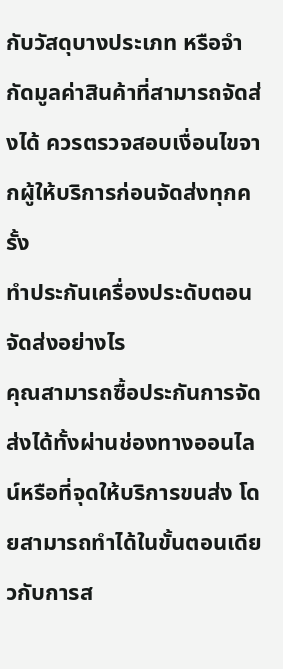กับวัสดุบางประเภท หรือจำกัดมูลค่าสินค้าที่สามารถจัดส่งได้ ควรตรวจสอบเงื่อนไขจากผู้ให้บริการก่อนจัดส่งทุกครั้ง
ทำประกันเครื่องประดับตอนจัดส่งอย่างไร
คุณสามารถซื้อประกันการจัดส่งได้ทั้งผ่านช่องทางออนไลน์หรือที่จุดให้บริการขนส่ง โดยสามารถทำได้ในขั้นตอนเดียวกับการส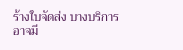ร้างใบจัดส่ง บางบริการอาจมี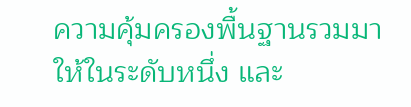ความคุ้มครองพื้นฐานรวมมาให้ในระดับหนึ่ง และ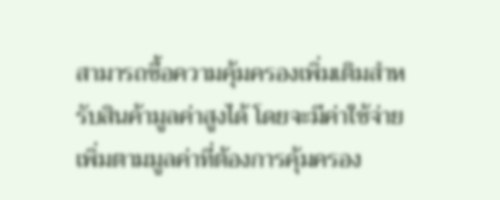สามารถซื้อความคุ้มครองเพิ่มเติมสำหรับสินค้ามูลค่าสูงได้ โดยจะมีค่าใช้จ่ายเพิ่มตามมูลค่าที่ต้องการคุ้มครอง